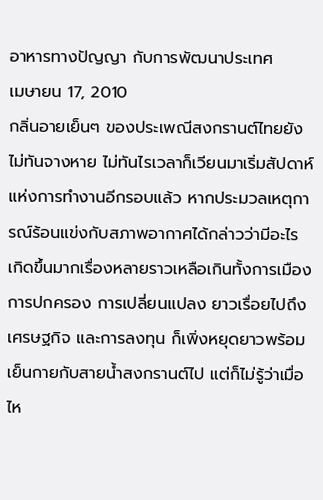อาหารทางปัญญา กับการพัฒนาประเทศ
เมษายน 17, 2010
กลิ่นอายเย็นๆ ของประเพณีสงกรานต์ไทยยังไม่ทันจางหาย ไม่ทันไรเวลาก็เวียนมาเริ่มสัปดาห์แห่งการทำงานอีกรอบแล้ว หากประมวลเหตุการณ์ร้อนแข่งกับสภาพอากาศได้กล่าวว่ามีอะไรเกิดขึ้นมากเรื่องหลายราวเหลือเกินทั้งการเมือง การปกครอง การเปลี่ยนแปลง ยาวเรื่อยไปถึงเศรษฐกิจ และการลงทุน ก็เพิ่งหยุดยาวพร้อมเย็นกายกับสายน้ำสงกรานต์ไป แต่ก็ไม่รู้ว่าเมื่อไห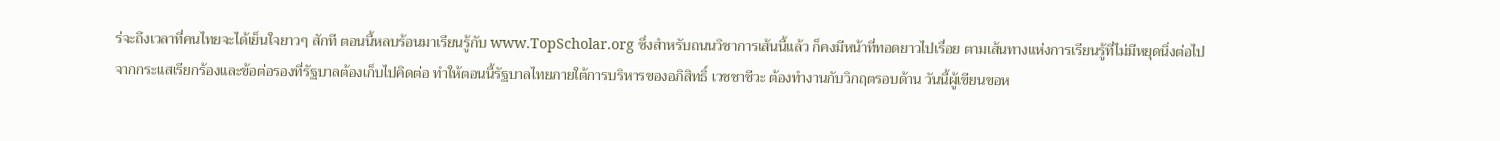ร่จะถึงเวลาที่คนไทยจะได้เย็นใจยาวๆ สักที ตอนนี้หลบร้อนมาเรียนรู้กับ www.TopScholar.org ซึ่งสำหรับถนนวิชาการเส้นนี้แล้ว ก็คงมีหน้าที่ทอดยาวไปเรื่อย ตามเส้นทางแห่งการเรียนรู้ที่ไม่มีหยุดนิ่งต่อไป
จากกระแสเรียกร้องและข้อต่อรองที่รัฐบาลต้องเก็บไปคิดต่อ ทำให้ตอนนี้รัฐบาลไทยภายใต้การบริหารของอภิสิทธิ์ เวชชาชีวะ ต้องทำงานกับวิกฤตรอบด้าน วันนี้ผู้เขียนขอห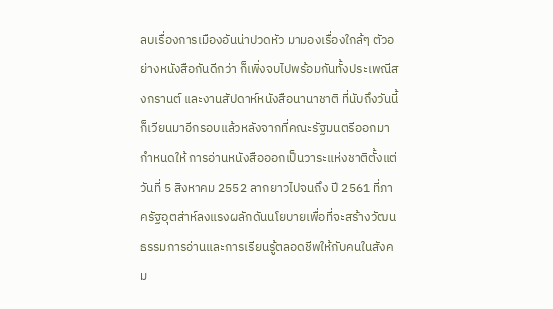ลบเรื่องการเมืองอันน่าปวดหัว มามองเรื่องใกล้ๆ ตัวอย่างหนังสือกันดีกว่า ก็เพิ่งจบไปพร้อมกันทั้งประเพณีสงกรานต์ และงานสัปดาห์หนังสือนานาชาติ ที่นับถึงวันนี้ก็เวียนมาอีกรอบแล้วหลังจากที่คณะรัฐมนตรีออกมากำหนดให้ การอ่านหนังสือออกเป็นวาระแห่งชาติตั้งแต่วันที่ 5 สิงหาคม 2552 ลากยาวไปจนถึง ปี 2561 ที่ภาครัฐอุตส่าห์ลงแรงผลักดันนโยบายเพื่อที่จะสร้างวัฒนธรรมการอ่านและการเรียนรู้ตลอดชีพให้กับคนในสังคม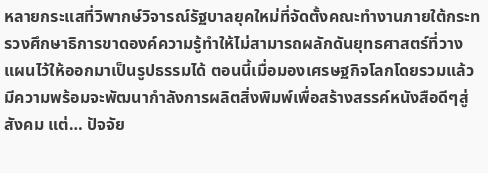หลายกระแสที่วิพากษ์วิจารณ์รัฐบาลยุคใหม่ที่จัดตั้งคณะทำงานภายใต้กระทรวงศึกษาธิการขาดองค์ความรู้ทำให้ไม่สามารถผลักดันยุทธศาสตร์ที่วางแผนไว้ให้ออกมาเป็นรูปธรรมได้ ตอนนี้เมื่อมองเศรษฐกิจโลกโดยรวมแล้วมีความพร้อมจะพัฒนากำลังการผลิตสิ่งพิมพ์เพื่อสร้างสรรค์หนังสือดีๆสู่สังคม แต่… ปัจจัย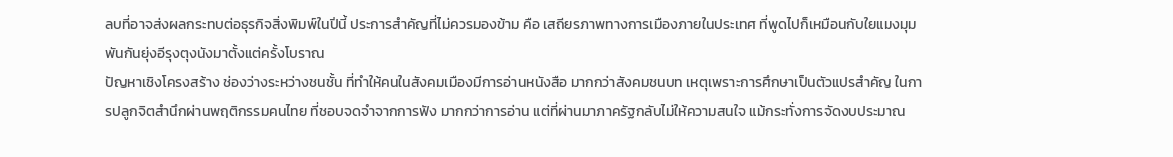ลบที่อาจส่งผลกระทบต่อธุรกิจสิ่งพิมพ์ในปีนี้ ประการสำคัญที่ไม่ควรมองข้าม คือ เสถียรภาพทางการเมืองภายในประเทศ ที่พูดไปก็เหมือนกับใยแมงมุม พันกันยุ่งอีรุงตุงนังมาตั้งแต่ครั้งโบราณ
ปัญหาเชิงโครงสร้าง ช่องว่างระหว่างชนชั้น ที่ทำให้คนในสังคมเมืองมีการอ่านหนังสือ มากกว่าสังคมชนบท เหตุเพราะการศึกษาเป็นตัวแปรสำคัญ ในการปลูกจิตสำนึกผ่านพฤติกรรมคนไทย ที่ชอบจดจำจากการฟัง มากกว่าการอ่าน แต่ที่ผ่านมาภาครัฐกลับไม่ให้ความสนใจ แม้กระทั่งการจัดงบประมาณ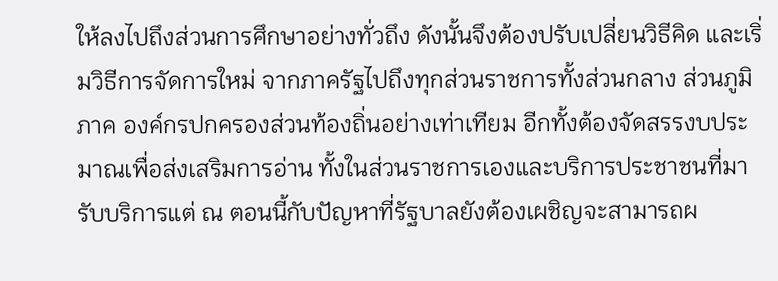ให้ลงไปถึงส่วนการศึกษาอย่างทั่วถึง ดังนั้นจึงต้องปรับเปลี่ยนวิธีคิด และเริ่มวิธีการจัดการใหม่ จากภาครัฐไปถึงทุกส่วนราชการทั้งส่วนกลาง ส่วนภูมิภาค องค์กรปกครองส่วนท้องถิ่นอย่างเท่าเทียม อีกทั้งต้องจัดสรรงบประมาณเพื่อส่งเสริมการอ่าน ทั้งในส่วนราชการเองและบริการประชาชนที่มารับบริการแต่ ณ ตอนนี้กับปัญหาที่รัฐบาลยังต้องเผชิญจะสามารถผ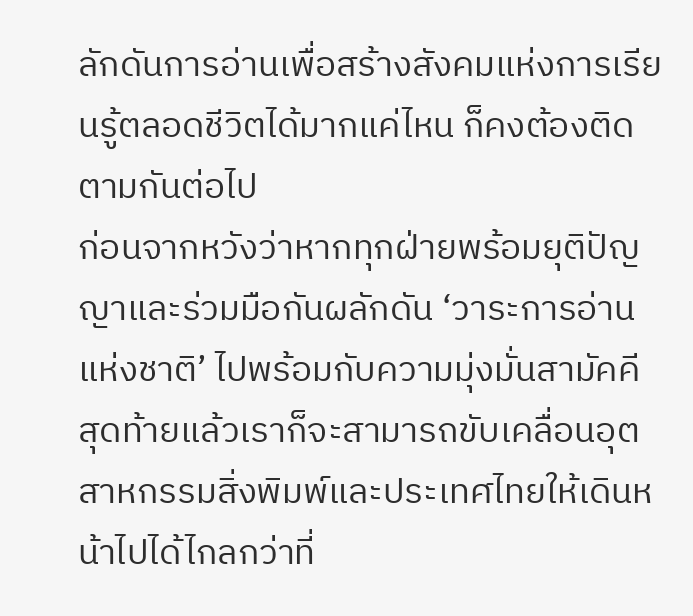ลักดันการอ่านเพื่อสร้างสังคมแห่งการเรียนรู้ตลอดชีวิตได้มากแค่ไหน ก็คงต้องติดตามกันต่อไป
ก่อนจากหวังว่าหากทุกฝ่ายพร้อมยุติปัญญาและร่วมมือกันผลักดัน ‘วาระการอ่านแห่งชาติ’ ไปพร้อมกับความมุ่งมั่นสามัคคี สุดท้ายแล้วเราก็จะสามารถขับเคลื่อนอุตสาหกรรมสิ่งพิมพ์และประเทศไทยให้เดินหน้าไปได้ไกลกว่าที่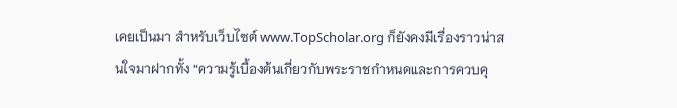เคยเป็นมา สำหรับเว็บไซต์ www.TopScholar.org ก็ยังคงมีเรื่องราวน่าสนใจมาฝากทั้ง “ความรู้เบื้องต้นเกี่ยวกับพระราชกำหนดและการควบคุ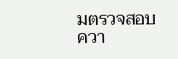มตรวจสอบควา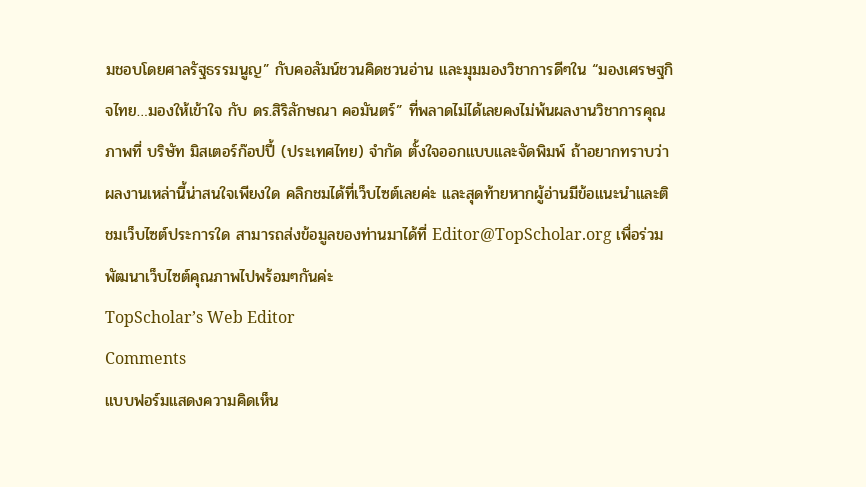มชอบโดยศาลรัฐธรรมนูญ” กับคอลัมน์ชวนคิดชวนอ่าน และมุมมองวิชาการดีๆใน “มองเศรษฐกิจไทย…มองให้เข้าใจ กับ ดร.สิริลักษณา คอมันตร์” ที่พลาดไม่ได้เลยคงไม่พ้นผลงานวิชาการคุณภาพที่ บริษัท มิสเตอร์ก๊อปปี้ (ประเทศไทย) จำกัด ตั้งใจออกแบบและจัดพิมพ์ ถ้าอยากทราบว่าผลงานเหล่านี้น่าสนใจเพียงใด คลิกชมได้ที่เว็บไซต์เลยค่ะ และสุดท้ายหากผู้อ่านมีข้อแนะนำและติชมเว็บไซต์ประการใด สามารถส่งข้อมูลของท่านมาได้ที่ Editor@TopScholar.org เพื่อร่วมพัฒนาเว็บไซต์คุณภาพไปพร้อมๆกันค่ะ
TopScholar’s Web Editor
Comments
แบบฟอร์มแสดงความคิดเห็น